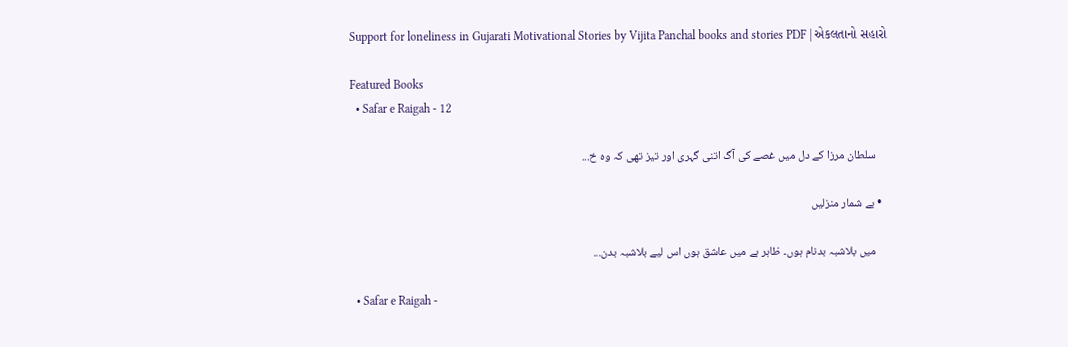Support for loneliness in Gujarati Motivational Stories by Vijita Panchal books and stories PDF | એકલતાનો સહારો

Featured Books
  • Safar e Raigah - 12

    سلطان مرزا کے دل میں غصے کی آگ اتنی گہری اور تیز تھی کہ وہ خ...

  • بے شمار منزلیں

    میں بلاشبہ بدنام ہوں۔ ظاہر ہے میں عاشق ہوں اس لیے بلاشبہ بدن...

  • Safar e Raigah -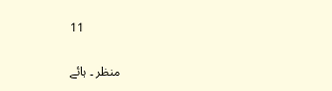11

    منظر ۔ ہائے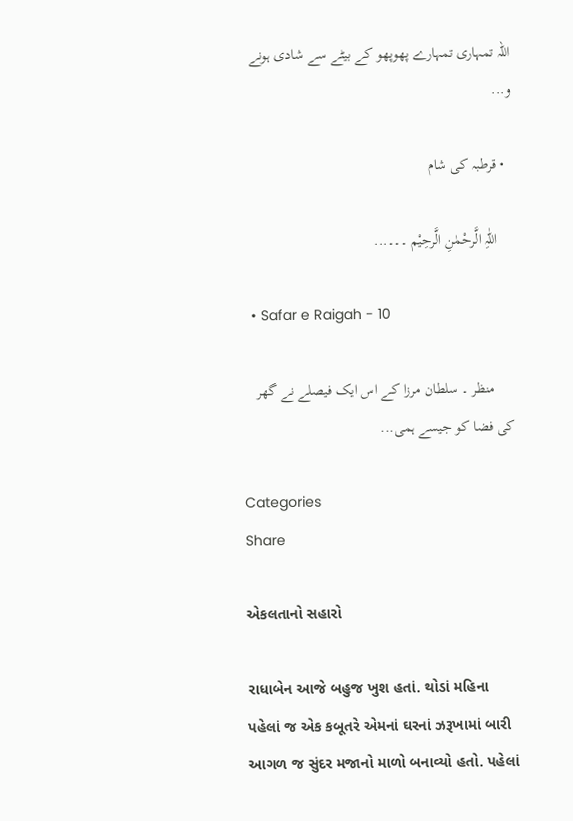اللہ تمہاری تمہارے پھوپھو کے بیٹے سے شادی ہونے و...

  • قرطبہ کی شام

    اللّٰہِ الَّرحْمٰنِ الَّرحِیْم ۔۔۔...

  • Safar e Raigah - 10

     منظر ۔ سلطان مرزا کے اس ایک فیصلے نے گھر کی فضا کو جیسے ہمی...

Categories
Share

એકલતાનો સહારો

રાધાબેન આજે બહુજ ખુશ હતાં. થોડાં મહિના પહેલાં જ એક કબૂતરે એમનાં ઘરનાં ઝરૂખામાં બારી આગળ જ સુંદર મજાનો માળો બનાવ્યો હતો. પહેલાં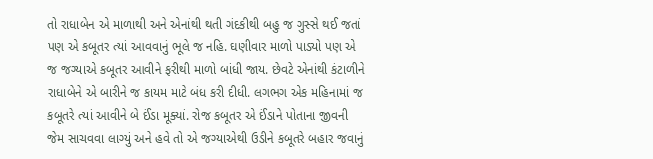તો રાધાબેન એ માળાથી અને એનાંથી થતી ગંદકીથી બહુ જ ગુસ્સે થઈ જતાં પણ એ કબૂતર ત્યાં આવવાનું ભૂલે જ નહિ. ઘણીવાર માળો પાડ્યો પણ એ જ જગ્યાએ કબૂતર આવીને ફરીથી માળો બાંધી જાય. છેવટે એનાંથી કંટાળીને રાધાબેને એ બારીને જ કાયમ માટે બંધ કરી દીધી. લગભગ એક મહિનામાં જ કબૂતરે ત્યાં આવીને બે ઈંડા મૂક્યાં. રોજ કબૂતર એ ઈંડાને પોતાના જીવની જેમ સાચવવા લાગ્યું અને હવે તો એ જગ્યાએથી ઉડીને કબૂતરે બહાર જવાનું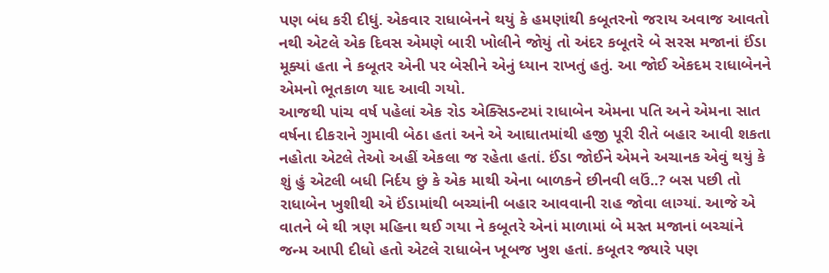પણ બંધ કરી દીધું. એકવાર રાધાબેનને થયું કે હમણાંથી કબૂતરનો જરાય અવાજ આવતો નથી એટલે એક દિવસ એમણે બારી ખોલીને જોયું તો અંદર કબૂતરે બે સરસ મજાનાં ઈંડા મૂક્યાં હતા ને કબૂતર એની પર બેસીને એનું ધ્યાન રાખતું હતું. આ જોઈ એકદમ રાધાબેનને એમનો ભૂતકાળ યાદ આવી ગયો.
આજથી પાંચ વર્ષ પહેલાં એક રોડ એક્સિડન્ટમાં રાધાબેન એમના પતિ અને એમના સાત વર્ષના દીકરાને ગુમાવી બેઠા હતાં અને એ આઘાતમાંથી હજી પૂરી રીતે બહાર આવી શકતા નહોતા એટલે તેઓ અહીં એકલા જ રહેતા હતાં. ઈંડા જોઈને એમને અચાનક એવું થયું કે શું હું એટલી બધી નિર્દય છું કે એક માથી એના બાળકને છીનવી લઉં..? બસ પછી તો રાધાબેન ખુશીથી એ ઈંડામાંથી બચ્ચાંની બહાર આવવાની રાહ જોવા લાગ્યાં. આજે એ વાતને બે થી ત્રણ મહિના થઈ ગયા ને કબૂતરે એનાં માળામાં બે મસ્ત મજાનાં બચ્ચાંને જન્મ આપી દીધો હતો એટલે રાધાબેન ખૂબજ ખુશ હતાં. કબૂતર જ્યારે પણ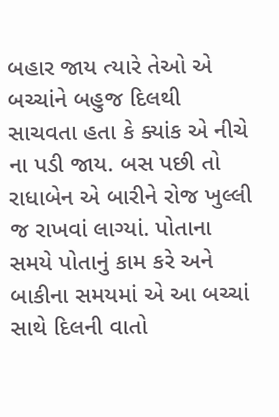બહાર જાય ત્યારે તેઓ એ બચ્ચાંને બહુજ દિલથી સાચવતા હતા કે ક્યાંક એ નીચે ના પડી જાય. બસ પછી તો રાધાબેન એ બારીને રોજ ખુલ્લી જ રાખવાં લાગ્યાં. પોતાના સમયે પોતાનું કામ કરે અને બાકીના સમયમાં એ આ બચ્ચાં સાથે દિલની વાતો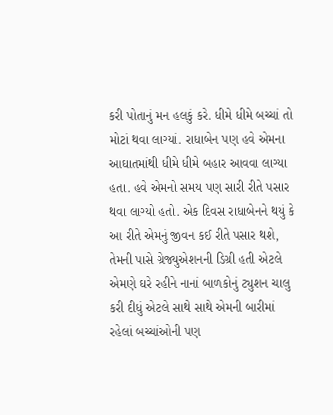કરી પોતાનું મન હલકું કરે. ધીમે ધીમે બચ્ચાં તો મોટાં થવા લાગ્યાં. રાધાબેન પણ હવે એમના આઘાતમાંથી ધીમે ધીમે બહાર આવવા લાગ્યા હતા. હવે એમનો સમય પણ સારી રીતે પસાર થવા લાગ્યો હતો. એક દિવસ રાધાબેનને થયું કે આ રીતે એમનું જીવન કઈ રીતે પસાર થશે, તેમની પાસે ગ્રેજ્યુએશનની ડિગ્રી હતી એટલે એમણે ઘરે રહીને નાનાં બાળકોનું ટ્યુશન ચાલુ કરી દીધું એટલે સાથે સાથે એમની બારીમાં રહેલાં બચ્ચાંઓની પણ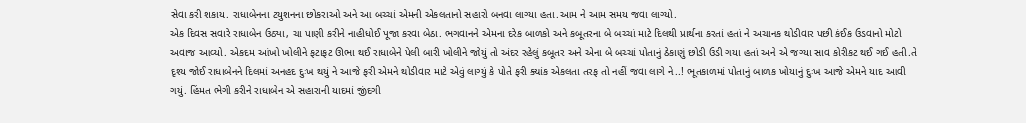સેવા કરી શકાય. રાધાબેનના ટયુશનના છોકરાઓ અને આ બચ્ચાં એમની એકલતાનો સહારો બનવા લાગ્યા હતા.આમ ને આમ સમય જવા લાગ્યો.
એક દિવસ સવારે રાધાબેન ઉઠ્યા, ચા પાણી કરીને નાહીધોઈ પૂજા કરવા બેઠા. ભગવાનને એમના દરેક બાળકો અને કબૂતરના બે બચ્ચાં માટે દિલથી પ્રાર્થના કરતાં હતાં ને અચાનક થોડીવાર પછી કંઈક ઉડવાનો મોટો અવાજ આવ્યો. એકદમ આંખો ખોલીને ફટાફટ ઊભા થઈ રાધાબેને પેલી બારી ખોલીને જોયું તો અંદર રહેલું કબૂતર અને એના બે બચ્ચાં પોતાનું ઠેકાણું છોડી ઉડી ગયા હતાં અને એ જગ્યા સાવ કોરીકટ થઈ ગઈ હતી.તે દૃશ્ય જોઈ રાધાબેનને દિલમાં અનહદ દુઃખ થયું ને આજે ફરી એમને થોડીવાર માટે એવું લાગ્યું કે પોતે ફરી ક્યાંક એકલતા તરફ તો નહીં જવા લાગે ને..! ભૂતકાળમાં પોતાનું બાળક ખોયાનું દુઃખ આજે એમને યાદ આવી ગયું. હિંમત ભેગી કરીને રાધાબેન એ સહારાની યાદમાં જીંદગી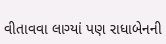વીતાવવા લાગ્યાં પણ રાધાબેનની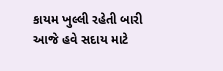કાયમ ખુલ્લી રહેતી બારી આજે હવે સદાય માટે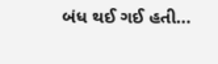બંધ થઈ ગઈ હતી...